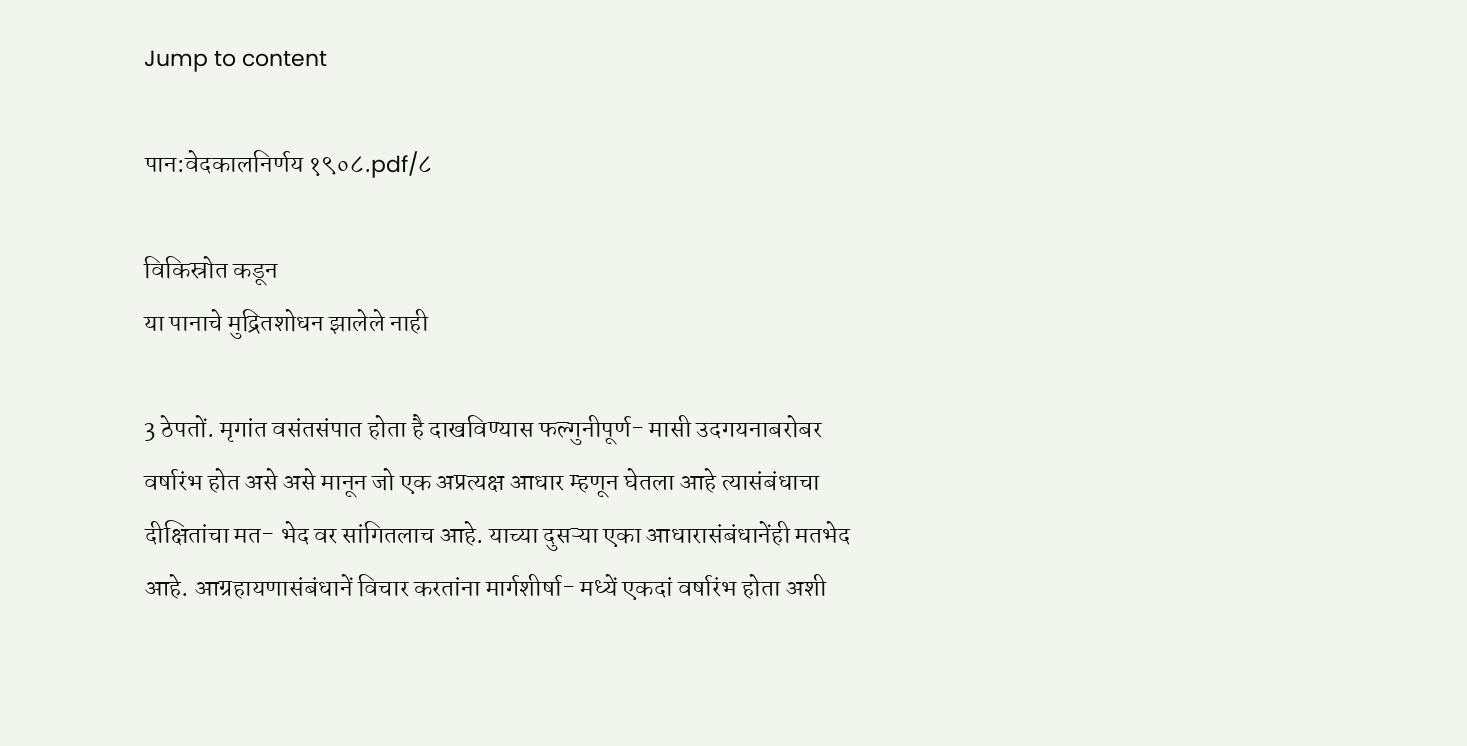Jump to content

पान:वेदकालनिर्णय १९०८.pdf/८

विकिस्रोत कडून
या पानाचे मुद्रितशोधन झालेले नाही

3 ठेपतों. मृगांत वसंतसंपात होता है दाखविण्यास फल्गुनीपूर्ण- मासी उदगयनाबरोबर वर्षारंभ होत असे असे मानून जो एक अप्रत्यक्ष आधार म्हणून घेतला आहे त्यासंबंधाचा दीक्षितांचा मत- भेद वर सांगितलाच आहे. याच्या दुसऱ्या एका आधारासंबंधानेंही मतभेद आहे. आग्रहायणासंबंधानें विचार करतांना मार्गशीर्षा- मध्यें एकदां वर्षारंभ होता अशी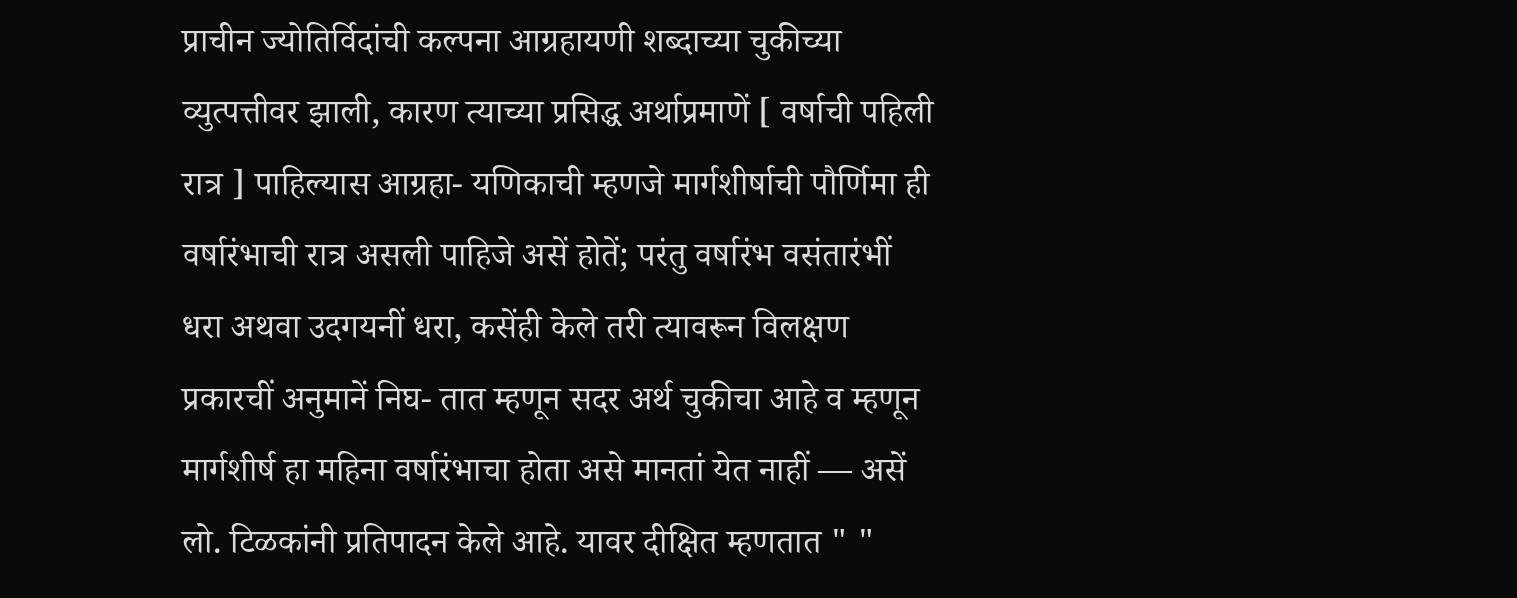प्राचीन ज्योतिर्विदांची कल्पना आग्रहायणी शब्दाच्या चुकीच्या व्युत्पत्तीवर झाली, कारण त्याच्या प्रसिद्ध अर्थाप्रमाणें [ वर्षाची पहिली रात्र ] पाहिल्यास आग्रहा- यणिकाची म्हणजे मार्गशीर्षाची पौर्णिमा ही वर्षारंभाची रात्र असली पाहिजे असें होतें; परंतु वर्षारंभ वसंतारंभीं धरा अथवा उदगयनीं धरा, कसेंही केले तरी त्यावरून विलक्षण प्रकारचीं अनुमानें निघ- तात म्हणून सदर अर्थ चुकीचा आहे व म्हणून मार्गशीर्ष हा महिना वर्षारंभाचा होता असे मानतां येत नाहीं — असें लो. टिळकांनी प्रतिपादन केले आहे. यावर दीक्षित म्हणतात " "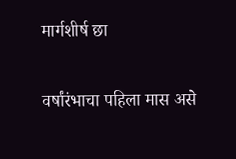मार्गशीर्ष छा

वर्षांरंभाचा पहिला मास असे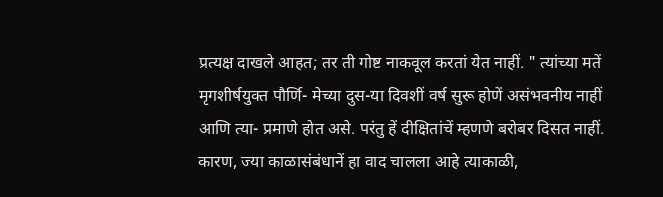प्रत्यक्ष दाखले आहत; तर ती गोष्ट नाकवूल करतां येत नाहीं. " त्यांच्या मतें मृगशीर्षयुक्त पौर्णि- मेच्या दुस-या दिवशीं वर्ष सुरू होणें असंभवनीय नाहीं आणि त्या- प्रमाणे होत असे. परंतु हें दीक्षितांचें म्हणणे बरोबर दिसत नाहीं. कारण, ज्या काळासंबंधानें हा वाद चालला आहे त्याकाळी,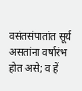वसंतसंपातांत सूर्य असतांना वर्षारंभ होत असे; व हें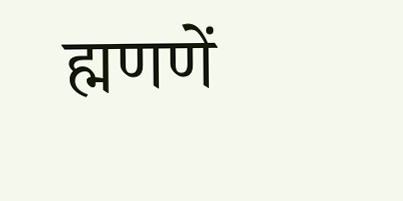ह्मणणें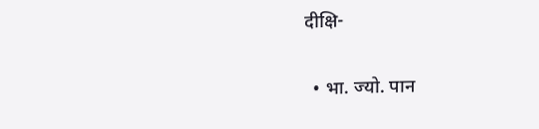दीक्षि-

  • भा. ज्यो. पान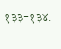१३३-१३४.